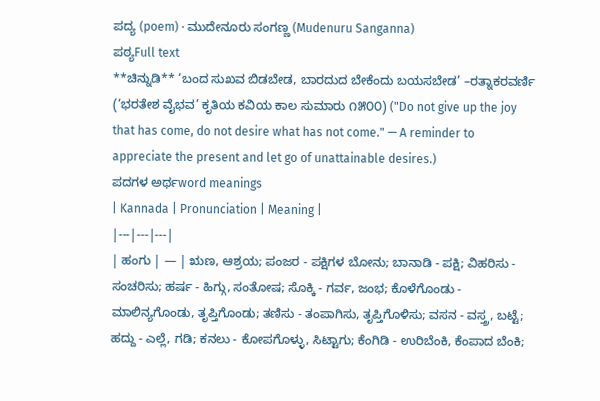ಪದ್ಯ (poem) · ಮುದೇನೂರು ಸಂಗಣ್ಣ (Mudenuru Sanganna)
ಪಠ್ಯFull text
**ಚಿನ್ನುಡಿ** ‘ಬಂದ ಸುಖವ ಬಿಡಬೇಡ, ಬಾರದುದ ಬೇಕೆಂದು ಬಯಸಬೇಡ’ –ರತ್ನಾಕರವರ್ಣಿ (‘ಭರತೇಶ ವೈಭವ’ ಕೃತಿಯ ಕವಿಯ ಕಾಲ ಸುಮಾರು ೧೫೦೦) ("Do not give up the joy that has come, do not desire what has not come." — A reminder to appreciate the present and let go of unattainable desires.)
ಪದಗಳ ಅರ್ಥword meanings
| Kannada | Pronunciation | Meaning |
|---|---|---|
| ಹಂಗು | — | ಋಣ, ಆಶ್ರಯ; ಪಂಜರ - ಪಕ್ಷಿಗಳ ಬೋನು; ಬಾನಾಡಿ - ಪಕ್ಷಿ; ವಿಹರಿಸು - ಸಂಚರಿಸು; ಹರ್ಷ - ಹಿಗ್ಗು, ಸಂತೋಷ; ಸೊಕ್ಕಿ - ಗರ್ವ, ಜಂಭ; ಕೊಳೆಗೊಂಡು - ಮಾಲಿನ್ಯಗೊಂಡು, ತೃಪ್ತಿಗೊಂಡು; ತಣಿಸು - ತಂಪಾಗಿಸು, ತೃಪ್ತಿಗೊಳಿಸು; ವಸನ - ವಸ್ತ್ರ, ಬಟ್ಟೆ; ಹದ್ದು - ಎಲ್ಲೆ, ಗಡಿ; ಕನಲು - ಕೋಪಗೊಳ್ಳು, ಸಿಟ್ಟಾಗು; ಕೆಂಗಿಡಿ - ಉರಿಬೆಂಕಿ, ಕೆಂಪಾದ ಬೆಂಕಿ;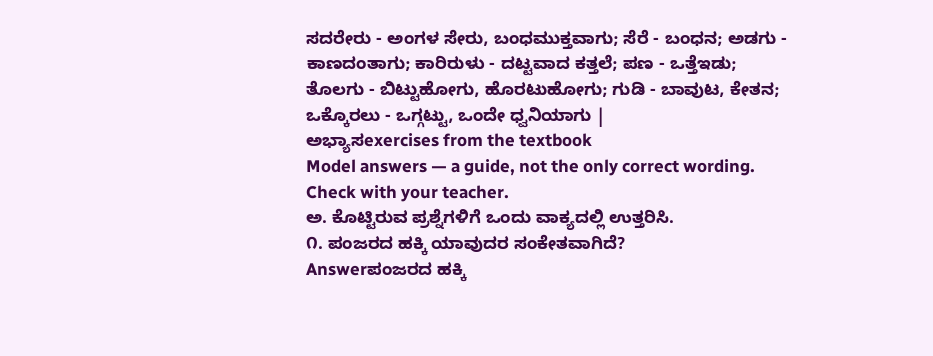ಸದರೇರು - ಅಂಗಳ ಸೇರು, ಬಂಧಮುಕ್ತವಾಗು; ಸೆರೆ - ಬಂಧನ; ಅಡಗು - ಕಾಣದಂತಾಗು; ಕಾರಿರುಳು - ದಟ್ಟವಾದ ಕತ್ತಲೆ; ಪಣ - ಒತ್ತೆಇಡು; ತೊಲಗು - ಬಿಟ್ಟುಹೋಗು, ಹೊರಟುಹೋಗು; ಗುಡಿ - ಬಾವುಟ, ಕೇತನ; ಒಕ್ಕೊರಲು - ಒಗ್ಗಟ್ಟು, ಒಂದೇ ಧ್ವನಿಯಾಗು |
ಅಭ್ಯಾಸexercises from the textbook
Model answers — a guide, not the only correct wording. Check with your teacher.
ಅ. ಕೊಟ್ಟಿರುವ ಪ್ರಶ್ನೆಗಳಿಗೆ ಒಂದು ವಾಕ್ಯದಲ್ಲಿ ಉತ್ತರಿಸಿ.
೧. ಪಂಜರದ ಹಕ್ಕಿ ಯಾವುದರ ಸಂಕೇತವಾಗಿದೆ?
Answerಪಂಜರದ ಹಕ್ಕಿ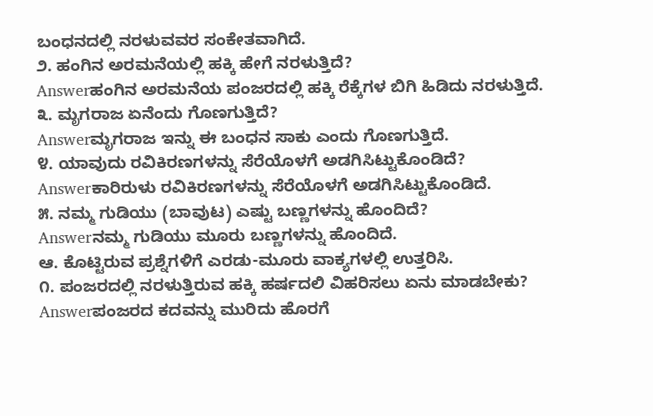ಬಂಧನದಲ್ಲಿ ನರಳುವವರ ಸಂಕೇತವಾಗಿದೆ.
೨. ಹಂಗಿನ ಅರಮನೆಯಲ್ಲಿ ಹಕ್ಕಿ ಹೇಗೆ ನರಳುತ್ತಿದೆ?
Answerಹಂಗಿನ ಅರಮನೆಯ ಪಂಜರದಲ್ಲಿ ಹಕ್ಕಿ ರೆಕ್ಕೆಗಳ ಬಿಗಿ ಹಿಡಿದು ನರಳುತ್ತಿದೆ.
೩. ಮೃಗರಾಜ ಏನೆಂದು ಗೊಣಗುತ್ತಿದೆ?
Answerಮೃಗರಾಜ ಇನ್ನು ಈ ಬಂಧನ ಸಾಕು ಎಂದು ಗೊಣಗುತ್ತಿದೆ.
೪. ಯಾವುದು ರವಿಕಿರಣಗಳನ್ನು ಸೆರೆಯೊಳಗೆ ಅಡಗಿಸಿಟ್ಟುಕೊಂಡಿದೆ?
Answerಕಾರಿರುಳು ರವಿಕಿರಣಗಳನ್ನು ಸೆರೆಯೊಳಗೆ ಅಡಗಿಸಿಟ್ಟುಕೊಂಡಿದೆ.
೫. ನಮ್ಮ ಗುಡಿಯು (ಬಾವುಟ) ಎಷ್ಟು ಬಣ್ಣಗಳನ್ನು ಹೊಂದಿದೆ?
Answerನಮ್ಮ ಗುಡಿಯು ಮೂರು ಬಣ್ಣಗಳನ್ನು ಹೊಂದಿದೆ.
ಆ. ಕೊಟ್ಟಿರುವ ಪ್ರಶ್ನೆಗಳಿಗೆ ಎರಡು-ಮೂರು ವಾಕ್ಯಗಳಲ್ಲಿ ಉತ್ತರಿಸಿ.
೧. ಪಂಜರದಲ್ಲಿ ನರಳುತ್ತಿರುವ ಹಕ್ಕಿ ಹರ್ಷದಲಿ ವಿಹರಿಸಲು ಏನು ಮಾಡಬೇಕು?
Answerಪಂಜರದ ಕದವನ್ನು ಮುರಿದು ಹೊರಗೆ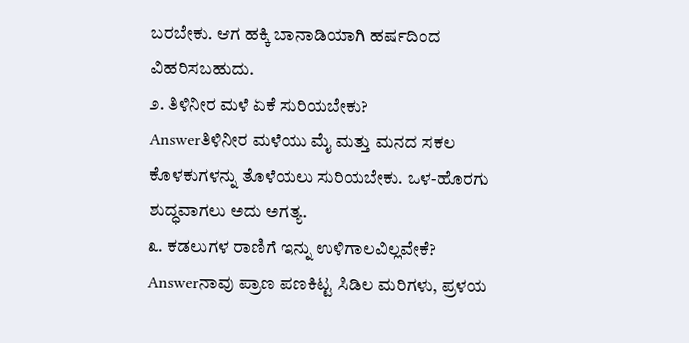ಬರಬೇಕು. ಆಗ ಹಕ್ಕಿ ಬಾನಾಡಿಯಾಗಿ ಹರ್ಷದಿಂದ ವಿಹರಿಸಬಹುದು.
೨. ತಿಳಿನೀರ ಮಳೆ ಏಕೆ ಸುರಿಯಬೇಕು?
Answerತಿಳಿನೀರ ಮಳೆಯು ಮೈ ಮತ್ತು ಮನದ ಸಕಲ ಕೊಳಕುಗಳನ್ನು ತೊಳೆಯಲು ಸುರಿಯಬೇಕು. ಒಳ-ಹೊರಗು ಶುದ್ಧವಾಗಲು ಅದು ಅಗತ್ಯ.
೩. ಕಡಲುಗಳ ರಾಣಿಗೆ ಇನ್ನು ಉಳಿಗಾಲವಿಲ್ಲವೇಕೆ?
Answerನಾವು ಪ್ರಾಣ ಪಣಕಿಟ್ಟ ಸಿಡಿಲ ಮರಿಗಳು, ಪ್ರಳಯ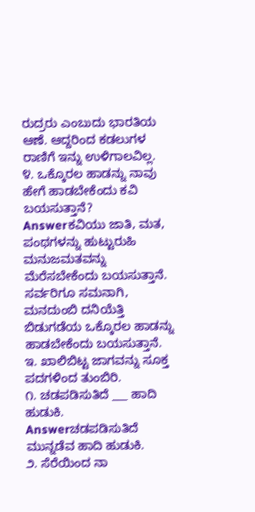ರುದ್ರರು ಎಂಬುದು ಭಾರತಿಯ ಆಣೆ. ಆದ್ದರಿಂದ ಕಡಲುಗಳ ರಾಣಿಗೆ ಇನ್ನು ಉಳಿಗಾಲವಿಲ್ಲ.
೪. ಒಕ್ಕೊರಲ ಹಾಡನ್ನು ನಾವು ಹೇಗೆ ಹಾಡಬೇಕೆಂದು ಕವಿ ಬಯಸುತ್ತಾನೆ?
Answerಕವಿಯು ಜಾತಿ, ಮತ, ಪಂಥಗಳನ್ನು ಹುಟ್ಟುರುಹಿ ಮನುಜಮತವನ್ನು ಮೆರೆಸಬೇಕೆಂದು ಬಯಸುತ್ತಾನೆ. ಸರ್ವರಿಗೂ ಸಮನಾಗಿ, ಮನದುಂಬಿ ದನಿಯೆತ್ತಿ ಬಿಡುಗಡೆಯ ಒಕ್ಕೊರಲ ಹಾಡನ್ನು ಹಾಡಬೇಕೆಂದು ಬಯಸುತ್ತಾನೆ.
ಇ. ಖಾಲಿಬಿಟ್ಟ ಜಾಗವನ್ನು ಸೂಕ್ತ ಪದಗಳಿಂದ ತುಂಬಿರಿ.
೧. ಚಡಪಡಿಸುತಿದೆ ___ ಹಾದಿ ಹುಡುಕಿ.
Answerಚಡಪಡಿಸುತಿದೆ ಮುನ್ನಡೆವ ಹಾದಿ ಹುಡುಕಿ.
೨. ಸೆರೆಯಿಂದ ನಾ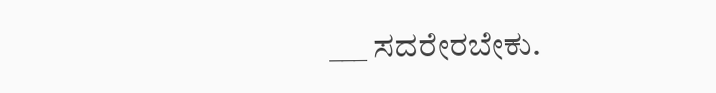___ ಸದರೇರಬೇಕು.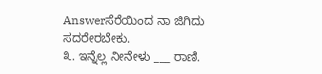Answerಸೆರೆಯಿಂದ ನಾ ಜಿಗಿದು ಸದರೇರಬೇಕು.
೩. ಇನ್ನೆಲ್ಲ ನೀನೇಳು ___ ರಾಣಿ.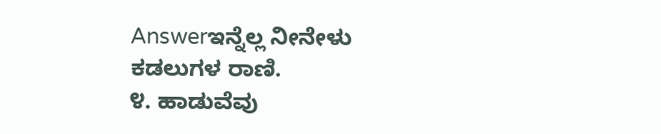Answerಇನ್ನೆಲ್ಲ ನೀನೇಳು ಕಡಲುಗಳ ರಾಣಿ.
೪. ಹಾಡುವೆವು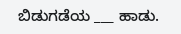ಬಿಡುಗಡೆಯ ___ ಹಾಡು.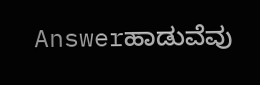Answerಹಾಡುವೆವು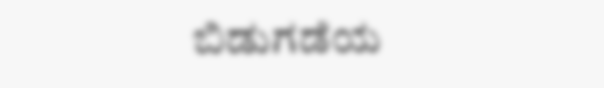ಬಿಡುಗಡೆಯ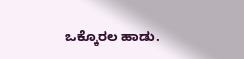ಒಕ್ಕೊರಲ ಹಾಡು.